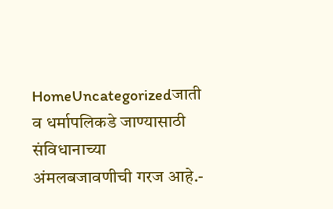HomeUncategorizedजाती व धर्मापलिकडे जाण्यासाठी संविधानाच्या अंमलबजावणीची गरज आहे.-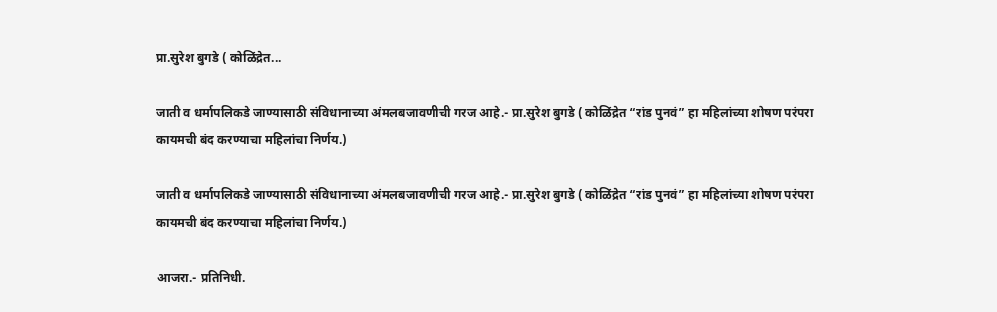प्रा.सुरेश बुगडे ( कोळिंद्रेत...

जाती व धर्मापलिकडे जाण्यासाठी संविधानाच्या अंमलबजावणीची गरज आहे.- प्रा.सुरेश बुगडे ( कोळिंद्रेत “रांड पुनवं” हा महिलांच्या शोषण परंपरा कायमची बंद करण्याचा महिलांचा निर्णय.)

जाती व धर्मापलिकडे जाण्यासाठी संविधानाच्या अंमलबजावणीची गरज आहे.- प्रा.सुरेश बुगडे ( कोळिंद्रेत “रांड पुनवं” हा महिलांच्या शोषण परंपरा कायमची बंद करण्याचा महिलांचा निर्णय.)

आजरा.- प्रतिनिधी.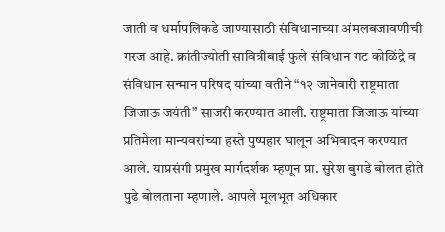जाती व धर्मापलिकडे जाण्यासाठी संविधानाच्या अंमलबजावणीची गरज आहे. क्रांतीज्योती सावित्रीबाई फुले संविधान गट कोळिंद्रे व संविधान सन्मान परिषद यांच्या वतीने “१२ जानेवारी राष्ट्रमाता जिजाऊ जयंती” साजरी करण्यात आली. राष्ट्रमाता जिजाऊ यांच्या प्रतिमेला मान्यवरांच्या हस्ते पुष्पहार घालून अभिवादन करण्यात आले. याप्रसंगी प्रमुख मार्गदर्शक म्हणून प्रा. सुरेश बुगडे बोलत होते पुढे बोलताना म्हणाले. आपले मूलभूत अधिकार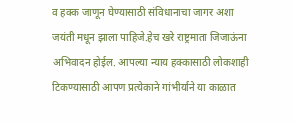व हक्क जाणून घेण्यासाठी संविधानाचा जागर अशा जयंती मधून झाला पाहिजे.हेच खरे राष्ट्रमाता जिजाऊंना अभिवादन होईल. आपल्या न्याय हक्कासाठी लोकशाही टिकण्यासाठी आपण प्रत्येकाने गांभीर्याने या काळात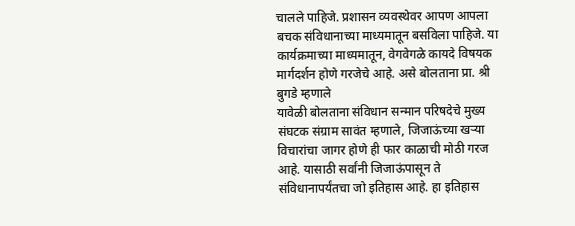चालले पाहिजे. प्रशासन व्यवस्थेवर आपण आपला बचक संविधानाच्या माध्यमातून बसविला पाहिजे. या कार्यक्रमाच्या माध्यमातून, वेगवेगळे कायदे विषयक मार्गदर्शन होणे गरजेचे आहे. असे बोलताना प्रा. श्री बुगडे म्हणाले
यावेळी बोलताना संविधान सन्मान परिषदेचे मुख्य संघटक संग्राम सावंत म्हणाले, जिजाऊंच्या खऱ्या विचारांचा जागर होणे ही फार काळाची मोठी गरज आहे. यासाठी सर्वांनी जिजाऊंपासून ते संविधानापर्यंतचा जो इतिहास आहे. हा इतिहास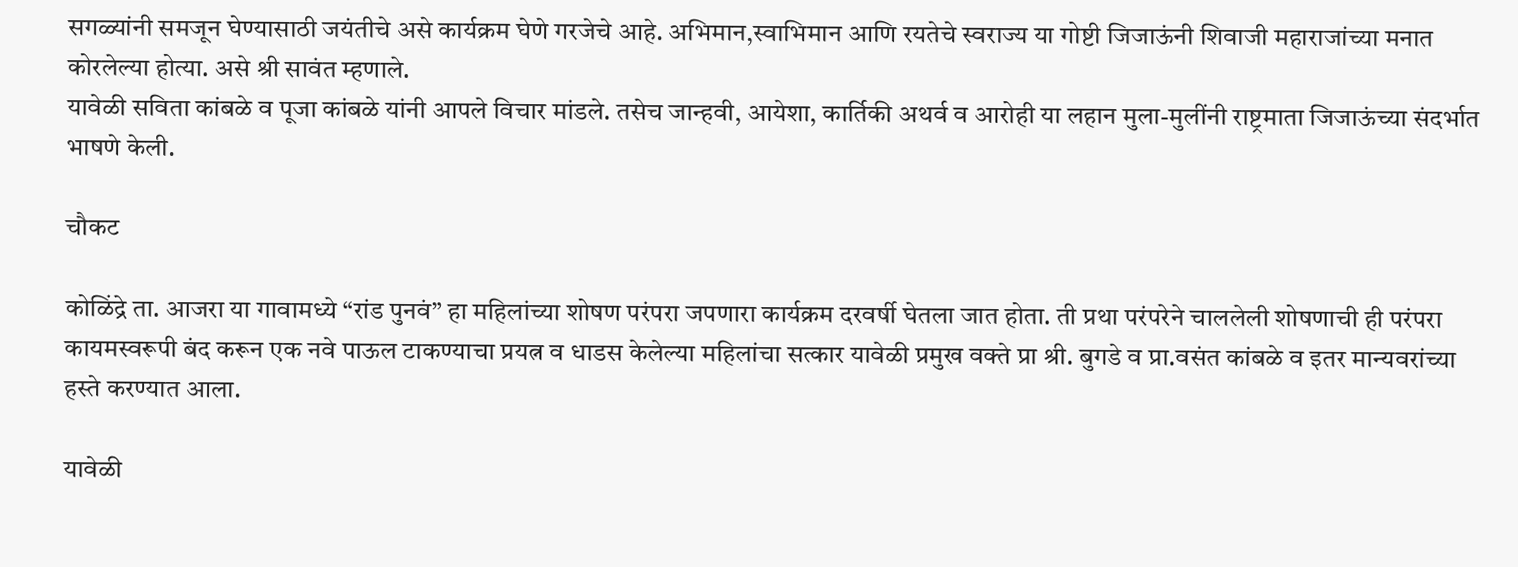सगळ्यांनी समजून घेण्यासाठी जयंतीचे असे कार्यक्रम घेणे गरजेचे आहे. अभिमान,स्वाभिमान आणि रयतेचे स्वराज्य या गोष्टी जिजाऊंनी शिवाजी महाराजांच्या मनात कोरलेल्या होत्या. असे श्री सावंत म्हणाले.
यावेळी सविता कांबळे व पूजा कांबळे यांनी आपले विचार मांडले. तसेच जान्हवी, आयेशा, कार्तिकी अथर्व व आरोही या लहान मुला-मुलींनी राष्ट्रमाता जिजाऊंच्या संदर्भात भाषणे केली.

चौकट

कोळिंद्रे ता. आजरा या गावामध्ये “रांड पुनवं” हा महिलांच्या शोषण परंपरा जपणारा कार्यक्रम दरवर्षी घेतला जात होता. ती प्रथा परंपरेने चाललेली शोषणाची ही परंपरा कायमस्वरूपी बंद करून एक नवे पाऊल टाकण्याचा प्रयत्न व धाडस केलेल्या महिलांचा सत्कार यावेळी प्रमुख वक्ते प्रा श्री. बुगडे व प्रा.वसंत कांबळे व इतर मान्यवरांच्या हस्ते करण्यात आला.

यावेळी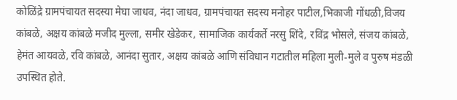कोळिंद्रे ग्रामपंचायत सदस्या मेघा जाधव, नंदा जाधव, ग्रामपंचायत सदस्य मनोहर पाटील,भिकाजी गोंधळी,विजय कांबळे, अक्षय कांबळे मजीद मुल्ला, समीर खेडेकर, सामाजिक कार्यकर्ते नरसु शिंदे, रविंद्र भोसले, संजय कांबळे, हेमंत आयवळे, रवि कांबळे, आनंदा सुतार, अक्षय कांबळे आणि संविधान गटातील महिला मुली-मुले व पुरुष मंडळी उपस्थित होते.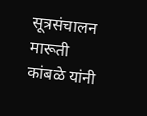सूत्रसंचालन मारूती कांबळे यांनी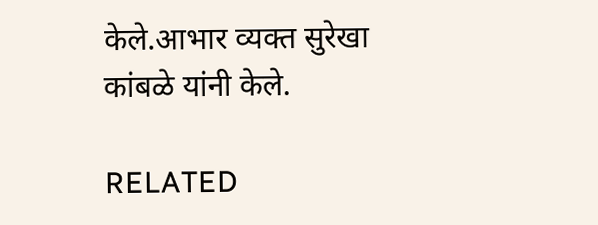केले.आभार व्यक्त सुरेखा कांबळे यांनी केले.

RELATED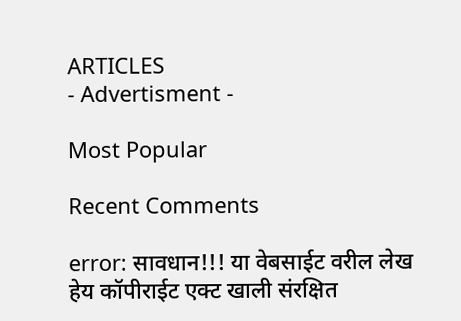ARTICLES
- Advertisment -

Most Popular

Recent Comments

error: सावधान!!! या वेबसाईट वरील लेख हेय कॉपीराईट एक्ट खाली संरक्षित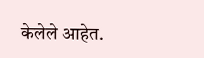केलेले आहेत.